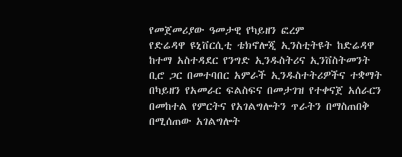የመጀመሪያው ዓመታዊ የካይዘን ፎረም
የድሬዳዋ ዩኒቨርሲቲ ቴክኖሎጂ ኢንስቲትዩት ከድሬዳዋ ከተማ አስተዳደር የንግድ ኢንዱስትሪና ኢንቨስትመንት ቢሮ ጋር በመተባበር አምራች ኢንዱስተትሪዎችና ተቋማት በካይዘን የአመራር ፍልስፍና በመታገዝ የተቀናጀ አሰራርን በመከተል የምርትና የአገልግሎትን ጥራትን በማስጠበቅ በሚሰጠው አገልግሎት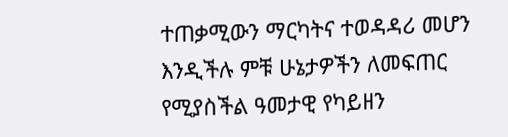ተጠቃሚውን ማርካትና ተወዳዳሪ መሆን እንዲችሉ ምቹ ሁኔታዎችን ለመፍጠር የሚያስችል ዓመታዊ የካይዘን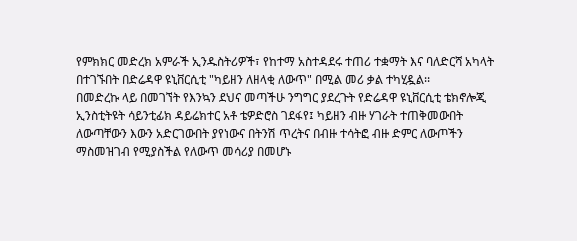የምክክር መድረክ አምራች ኢንዱስትሪዎች፣ የከተማ አስተዳደሩ ተጠሪ ተቋማት እና ባለድርሻ አካላት በተገኙበት በድሬዳዋ ዩኒቨርሲቲ "ካይዘን ለዘላቂ ለውጥ" በሚል መሪ ቃል ተካሂዷል፡፡
በመድረኩ ላይ በመገኘት የእንኳን ደህና መጣችሁ ንግግር ያደረጉት የድሬዳዋ ዩኒቨርሲቲ ቴክኖሎጂ ኢንስቲትዩት ሳይንቲፊክ ዳይሬክተር አቶ ቴዎድሮስ ገደፋየ፤ ካይዘን ብዙ ሃገራት ተጠቅመውበት ለውጣቸውን እውን አድርገውበት ያየነውና በትንሽ ጥረትና በብዙ ተሳትፎ ብዙ ድምር ለውጦችን ማስመዝገብ የሚያስችል የለውጥ መሳሪያ በመሆኑ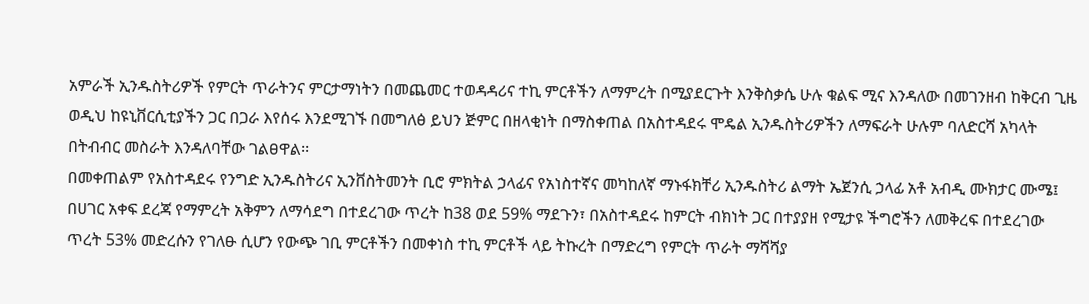አምራች ኢንዱስትሪዎች የምርት ጥራትንና ምርታማነትን በመጨመር ተወዳዳሪና ተኪ ምርቶችን ለማምረት በሚያደርጉት እንቅስቃሴ ሁሉ ቁልፍ ሚና እንዳለው በመገንዘብ ከቅርብ ጊዜ ወዲህ ከዩኒቨርሲቲያችን ጋር በጋራ እየሰሩ እንደሚገኙ በመግለፅ ይህን ጅምር በዘላቂነት በማስቀጠል በአስተዳደሩ ሞዴል ኢንዱስትሪዎችን ለማፍራት ሁሉም ባለድርሻ አካላት በትብብር መስራት እንዳለባቸው ገልፀዋል፡፡
በመቀጠልም የአስተዳደሩ የንግድ ኢንዱስትሪና ኢንቨስትመንት ቢሮ ምክትል ኃላፊና የአነስተኛና መካከለኛ ማኑፋክቸሪ ኢንዱስትሪ ልማት ኤጀንሲ ኃላፊ አቶ አብዲ ሙክታር ሙሜ፤ በሀገር አቀፍ ደረጃ የማምረት አቅምን ለማሳደግ በተደረገው ጥረት ከ38 ወደ 59% ማደጉን፣ በአስተዳደሩ ከምርት ብክነት ጋር በተያያዘ የሚታዩ ችግሮችን ለመቅረፍ በተደረገው ጥረት 53% መድረሱን የገለፁ ሲሆን የውጭ ገቢ ምርቶችን በመቀነስ ተኪ ምርቶች ላይ ትኩረት በማድረግ የምርት ጥራት ማሻሻያ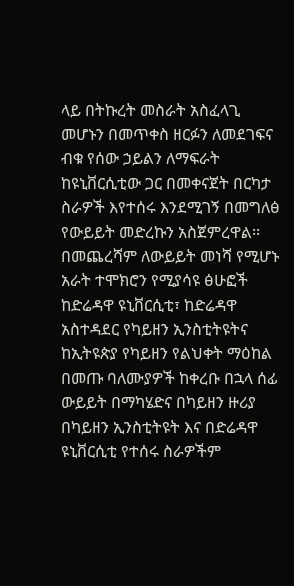ላይ በትኩረት መስራት አስፈላጊ መሆኑን በመጥቀስ ዘርፉን ለመደገፍና ብቁ የሰው ኃይልን ለማፍራት ከዩኒቨርሲቲው ጋር በመቀናጀት በርካታ ስራዎች እየተሰሩ እንደሚገኝ በመግለፅ የውይይት መድረኩን አስጀምረዋል፡፡
በመጨረሻም ለውይይት መነሻ የሚሆኑ አራት ተሞክሮን የሚያሳዩ ፅሁፎች ከድሬዳዋ ዩኒቨርሲቲ፣ ከድሬዳዋ አስተዳደር የካይዘን ኢንስቲትዩትና ከኢትዩጵያ የካይዘን የልህቀት ማዕከል በመጡ ባለሙያዎች ከቀረቡ በኋላ ሰፊ ውይይት በማካሄድና በካይዘን ዙሪያ በካይዘን ኢንስቲትዩት እና በድሬዳዋ ዩኒቨርሲቲ የተሰሩ ስራዎችም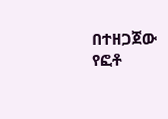በተዘጋጀው የፎቶ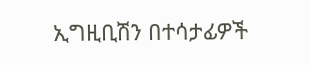ኢግዚቢሽን በተሳታፊዎች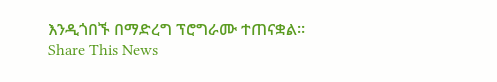እንዲጎበኙ በማድረግ ፕሮግራሙ ተጠናቋል።
Share This News